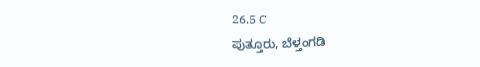26.5 C
ಪುತ್ತೂರು, ಬೆಳ್ತಂಗಡಿ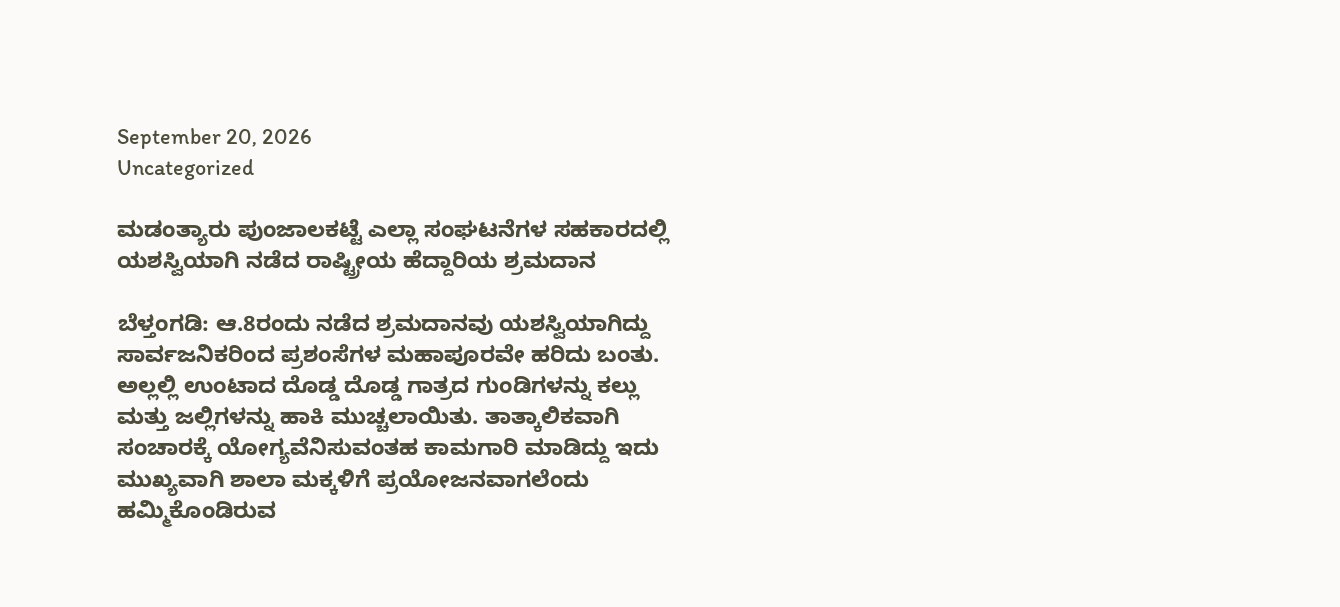September 20, 2026
Uncategorized

ಮಡಂತ್ಯಾರು ಪುಂಜಾಲಕಟ್ಟೆ ಎಲ್ಲಾ ಸಂಘಟನೆಗಳ ಸಹಕಾರದಲ್ಲಿ ಯಶಸ್ವಿಯಾಗಿ ನಡೆದ ರಾಷ್ಟ್ರೀಯ ಹೆದ್ದಾರಿಯ ಶ್ರಮದಾನ

ಬೆಳ್ತಂಗಡಿ: ಆ.8ರಂದು ನಡೆದ ಶ್ರಮದಾನವು ಯಶಸ್ವಿಯಾಗಿದ್ದು ಸಾರ್ವಜನಿಕರಿಂದ ಪ್ರಶಂಸೆಗಳ ಮಹಾಪೂರವೇ ಹರಿದು ಬಂತು. ಅಲ್ಲಲ್ಲಿ ಉಂಟಾದ ದೊಡ್ಡ ದೊಡ್ಡ ಗಾತ್ರದ ಗುಂಡಿಗಳನ್ನು ಕಲ್ಲು ಮತ್ತು ಜಲ್ಲಿಗಳನ್ನು ಹಾಕಿ ಮುಚ್ಚಲಾಯಿತು. ತಾತ್ಕಾಲಿಕವಾಗಿ ಸಂಚಾರಕ್ಕೆ ಯೋಗ್ಯವೆನಿಸುವಂತಹ ಕಾಮಗಾರಿ ಮಾಡಿದ್ದು ಇದು ಮುಖ್ಯವಾಗಿ ಶಾಲಾ ಮಕ್ಕಳಿಗೆ ಪ್ರಯೋಜನವಾಗಲೆಂದು ಹಮ್ಮಿಕೊಂಡಿರುವ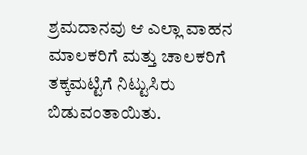ಶ್ರಮದಾನವು ಆ ಎಲ್ಲಾ ವಾಹನ ಮಾಲಕರಿಗೆ ಮತ್ತು ಚಾಲಕರಿಗೆ ತಕ್ಕಮಟ್ಟಿಗೆ ನಿಟ್ಟುಸಿರು ಬಿಡುವಂತಾಯಿತು.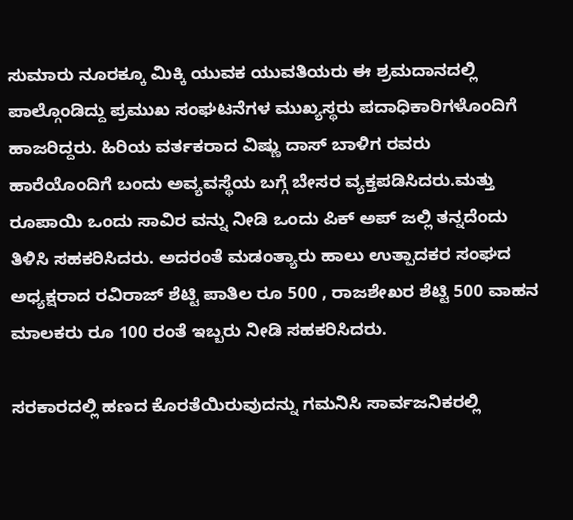ಸುಮಾರು ನೂರಕ್ಕೂ ಮಿಕ್ಕಿ ಯುವಕ ಯುವತಿಯರು ಈ ಶ್ರಮದಾನದಲ್ಲಿ ಪಾಲ್ಗೊಂಡಿದ್ದು ಪ್ರಮುಖ ಸಂಘಟನೆಗಳ ಮುಖ್ಯಸ್ಥರು ಪದಾಧಿಕಾರಿಗಳೊಂದಿಗೆ ಹಾಜರಿದ್ದರು. ಹಿರಿಯ ವರ್ತಕರಾದ ವಿಷ್ಣು ದಾಸ್ ಬಾಳಿಗ ರವರು ಹಾರೆಯೊಂದಿಗೆ ಬಂದು ಅವ್ಯವಸ್ಥೆಯ ಬಗ್ಗೆ ಬೇಸರ ವ್ಯಕ್ತಪಡಿಸಿದರು.ಮತ್ತು ರೂಪಾಯಿ ಒಂದು ಸಾವಿರ ವನ್ನು ನೀಡಿ ಒಂದು ಪಿಕ್ ಅಪ್ ಜಲ್ಲಿ ತನ್ನದೆಂದು ತಿಳಿಸಿ ಸಹಕರಿಸಿದರು. ಅದರಂತೆ ಮಡಂತ್ಯಾರು ಹಾಲು ಉತ್ಪಾದಕರ ಸಂಘದ ಅಧ್ಯಕ್ಷರಾದ ರವಿರಾಜ್ ಶೆಟ್ಟಿ ಪಾತಿಲ ರೂ 500 , ರಾಜಶೇಖರ ಶೆಟ್ಟಿ 500 ವಾಹನ ಮಾಲಕರು ರೂ 100 ರಂತೆ ಇಬ್ಬರು ನೀಡಿ ಸಹಕರಿಸಿದರು.

ಸರಕಾರದಲ್ಲಿ ಹಣದ ಕೊರತೆಯಿರುವುದನ್ನು ಗಮನಿಸಿ ಸಾರ್ವಜನಿಕರಲ್ಲಿ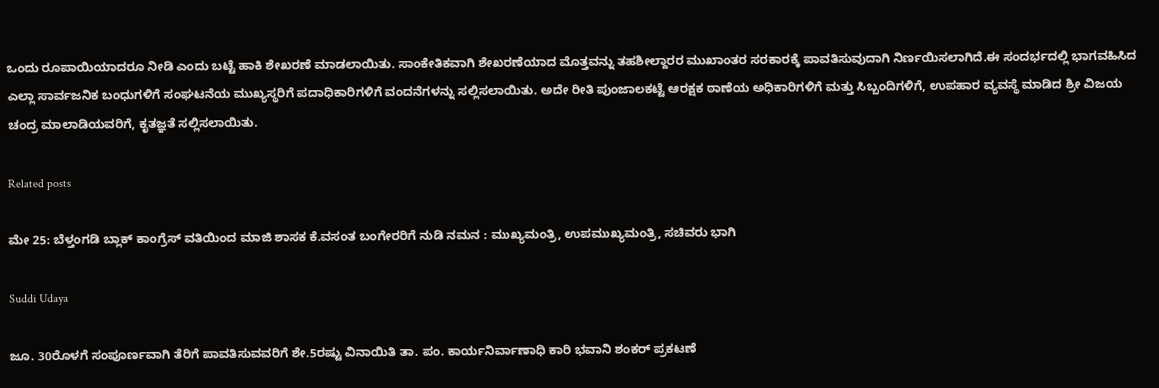ಒಂದು ರೂಪಾಯಿಯಾದರೂ ನೀಡಿ ಎಂದು ಬಟ್ಟೆ ಹಾಕಿ ಶೇಖರಣೆ ಮಾಡಲಾಯಿತು. ಸಾಂಕೇತಿಕವಾಗಿ ಶೇಖರಣೆಯಾದ ಮೊತ್ತವನ್ನು ತಹಶೀಲ್ದಾರರ ಮುಖಾಂತರ ಸರಕಾರಕ್ಕೆ ಪಾವತಿಸುವುದಾಗಿ ನಿರ್ಣಯಿಸಲಾಗಿದೆ.ಈ ಸಂದರ್ಭದಲ್ಲಿ ಭಾಗವಹಿಸಿದ ಎಲ್ಲಾ ಸಾರ್ವಜನಿಕ ಬಂಧುಗಳಿಗೆ ಸಂಘಟನೆಯ ಮುಖ್ಯಸ್ಥರಿಗೆ ಪದಾಧಿಕಾರಿಗಳಿಗೆ ವಂದನೆಗಳನ್ನು ಸಲ್ಲಿಸಲಾಯಿತು. ಅದೇ ರೀತಿ ಪುಂಜಾಲಕಟ್ಟೆ ಆರಕ್ಷಕ ಠಾಣೆಯ ಅಧಿಕಾರಿಗಳಿಗೆ ಮತ್ತು ಸಿಬ್ಬಂದಿಗಳಿಗೆ, ಉಪಹಾರ ವ್ಯವಸ್ಥೆ ಮಾಡಿದ ಶ್ರೀ ವಿಜಯ ಚಂದ್ರ ಮಾಲಾಡಿಯವರಿಗೆ, ಕೃತಜ್ಞತೆ ಸಲ್ಲಿಸಲಾಯಿತು.

Related posts

ಮೇ 25: ಬೆಳ್ತಂಗಡಿ ಬ್ಲಾಕ್ ಕಾಂಗ್ರೆಸ್ ವತಿಯಿಂದ ಮಾಜಿ ಶಾಸಕ ಕೆ.ವಸಂತ ಬಂಗೇರರಿಗೆ ನುಡಿ ನಮನ : ಮುಖ್ಯಮಂತ್ರಿ, ಉಪಮುಖ್ಯಮಂತ್ರಿ, ಸಚಿವರು ಭಾಗಿ

Suddi Udaya

ಜೂ. 30ರೊಳಗೆ ಸಂಪೂರ್ಣವಾಗಿ ತೆರಿಗೆ ಪಾವತಿಸುವವರಿಗೆ ಶೇ.5ರಷ್ಟು ವಿನಾಯಿತಿ ತಾ. ಪಂ. ಕಾರ್ಯನಿರ್ವಾಣಾಧಿ ಕಾರಿ ಭವಾನಿ ಶಂಕರ್ ಪ್ರಕಟಣೆ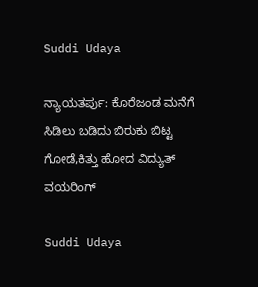Suddi Udaya

ನ್ಯಾಯತರ್ಪು: ಕೊರೆಜಂಡ ಮನೆಗೆ ಸಿಡಿಲು ಬಡಿದು ಬಿರುಕು ಬಿಟ್ಟ ಗೋಡೆ,ಕಿತ್ತು ಹೋದ ವಿದ್ಯುತ್ ವಯರಿಂಗ್

Suddi Udaya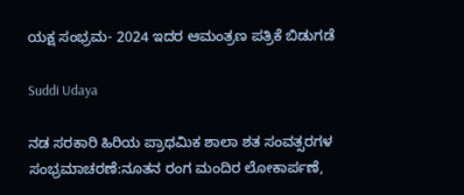ಯಕ್ಷ ಸಂಭ್ರಮ- 2024 ಇದರ ಆಮಂತ್ರಣ ಪತ್ರಿಕೆ ಬಿಡುಗಡೆ

Suddi Udaya

ನಡ ಸರಕಾರಿ ಹಿರಿಯ ಪ್ರಾಥಮಿಕ ಶಾಲಾ ಶತ ಸಂವತ್ಸರಗಳ ಸಂಭ್ರಮಾಚರಣೆ:ನೂತನ ರಂಗ ಮಂದಿರ ಲೋಕಾರ್ಪಣೆ,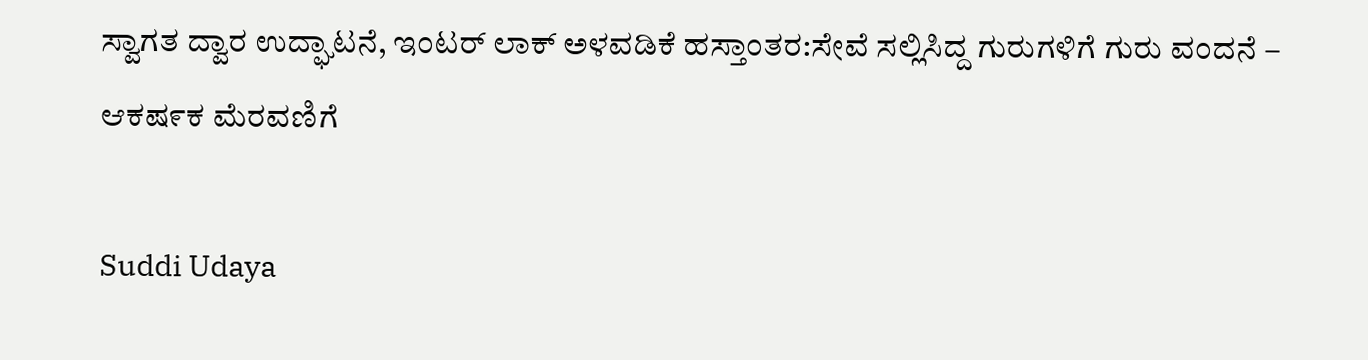ಸ್ವಾಗತ ದ್ವಾರ ಉದ್ಘಾಟನೆ, ಇಂಟರ್ ಲಾಕ್ ಅಳವಡಿಕೆ ಹಸ್ತಾಂತರ:ಸೇವೆ ಸಲ್ಲಿಸಿದ್ದ ಗುರುಗಳಿಗೆ ಗುರು ವಂದನೆ – ಆಕಷ೯ಕ ಮೆರವಣಿಗೆ

Suddi Udaya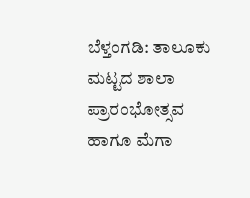ಬೆಳ್ತಂಗಡಿ: ತಾಲೂಕು ಮಟ್ಟದ ಶಾಲಾ ಪ್ರಾರಂಭೋತ್ಸವ ಹಾಗೂ ಮೆಗಾ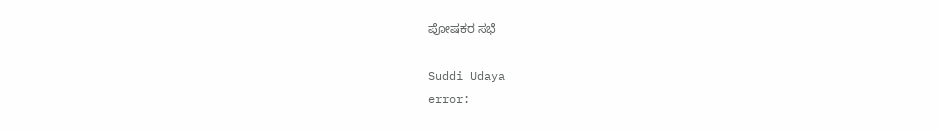ಪೋಷಕರ ಸಭೆ

Suddi Udaya
error: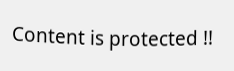Content is protected !!